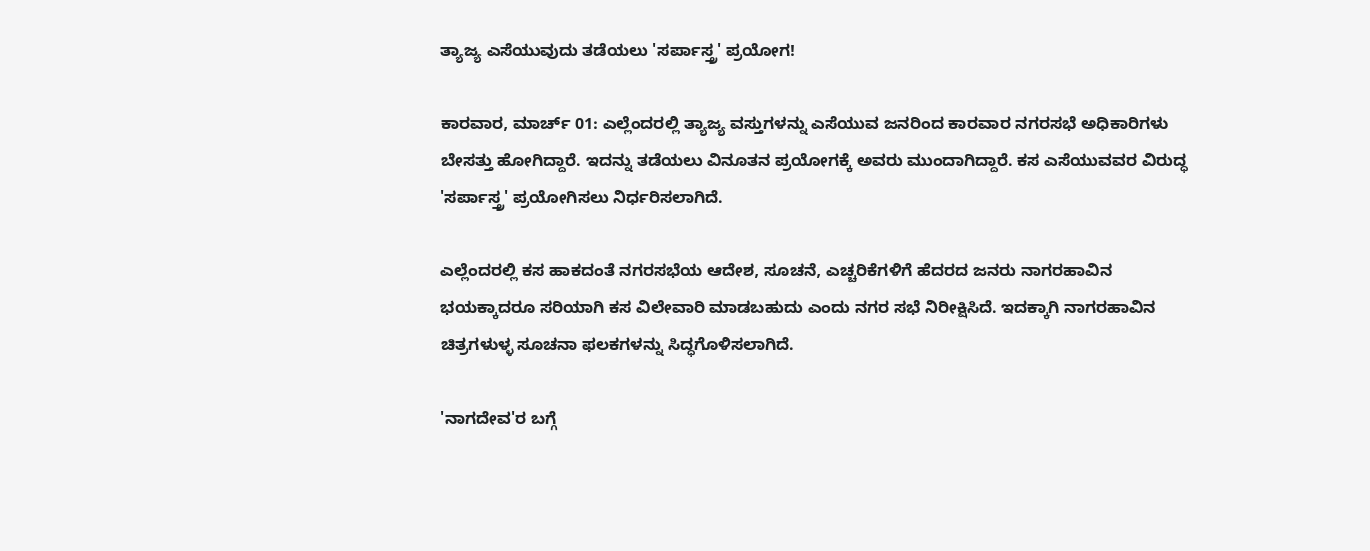ತ್ಯಾಜ್ಯ ಎಸೆಯುವುದು ತಡೆಯಲು 'ಸರ್ಪಾಸ್ತ್ರ' ಪ್ರಯೋಗ!

ಕಾರವಾರ, ಮಾರ್ಚ್ 01: ಎಲ್ಲೆಂದರಲ್ಲಿ ತ್ಯಾಜ್ಯ ವಸ್ತುಗಳನ್ನು ಎಸೆಯುವ ಜನರಿಂದ ಕಾರವಾರ ನಗರಸಭೆ ಅಧಿಕಾರಿಗಳು ಬೇಸತ್ತು ಹೋಗಿದ್ದಾರೆ. ಇದನ್ನು ತಡೆಯಲು ವಿನೂತನ ಪ್ರಯೋಗಕ್ಕೆ ಅವರು ಮುಂದಾಗಿದ್ದಾರೆ. ಕಸ ಎಸೆಯುವವರ ವಿರುದ್ಧ 'ಸರ್ಪಾಸ್ತ್ರ' ಪ್ರಯೋಗಿಸಲು ನಿರ್ಧರಿಸಲಾಗಿದೆ.

ಎಲ್ಲೆಂದರಲ್ಲಿ ಕಸ ಹಾಕದಂತೆ ನಗರಸಭೆಯ ಆದೇಶ, ಸೂಚನೆ, ಎಚ್ಚರಿಕೆಗಳಿಗೆ ಹೆದರದ ಜನರು ನಾಗರಹಾವಿನ ಭಯಕ್ಕಾದರೂ ಸರಿಯಾಗಿ ಕಸ ವಿಲೇವಾರಿ ಮಾಡಬಹುದು ಎಂದು ನಗರ ಸಭೆ ನಿರೀಕ್ಷಿಸಿದೆ. ಇದಕ್ಕಾಗಿ ನಾಗರಹಾವಿನ ಚಿತ್ರಗಳುಳ್ಳ ಸೂಚನಾ ಫಲಕಗಳನ್ನು ಸಿದ್ಧಗೊಳಿಸಲಾಗಿದೆ.

'ನಾಗದೇವ'ರ ಬಗ್ಗೆ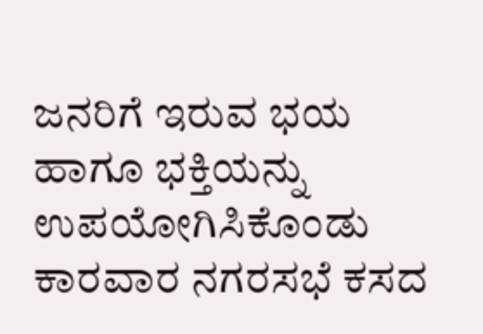ಜನರಿಗೆ ಇರುವ ಭಯ ಹಾಗೂ ಭಕ್ತಿಯನ್ನು ಉಪಯೋಗಿಸಿಕೊಂಡು ಕಾರವಾರ ನಗರಸಭೆ ಕಸದ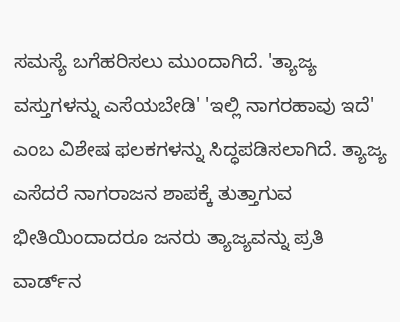ಸಮಸ್ಯೆ ಬಗೆಹರಿಸಲು ಮುಂದಾಗಿದೆ. 'ತ್ಯಾಜ್ಯ ವಸ್ತುಗಳನ್ನು ಎಸೆಯಬೇಡಿ' 'ಇಲ್ಲಿ ನಾಗರಹಾವು ಇದೆ' ಎಂಬ ವಿಶೇಷ ಫಲಕಗಳನ್ನು ಸಿದ್ಧಪಡಿಸಲಾಗಿದೆ. ತ್ಯಾಜ್ಯ ಎಸೆದರೆ ನಾಗರಾಜನ ಶಾಪಕ್ಕೆ ತುತ್ತಾಗುವ ಭೀತಿಯಿಂದಾದರೂ ಜನರು ತ್ಯಾಜ್ಯವನ್ನು ಪ್ರತಿ ವಾರ್ಡ್‌ನ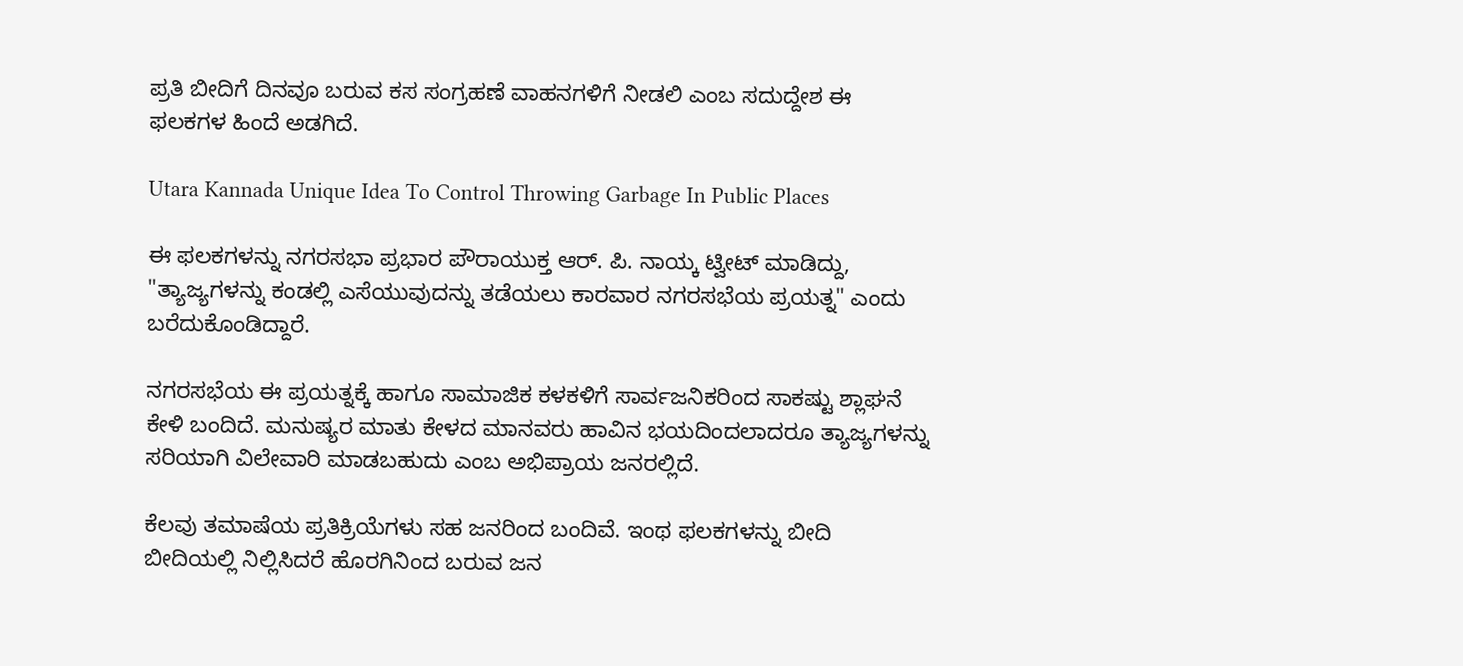ಪ್ರತಿ ಬೀದಿಗೆ ದಿನವೂ ಬರುವ ಕಸ ಸಂಗ್ರಹಣೆ ವಾಹನಗಳಿಗೆ ನೀಡಲಿ ಎಂಬ ಸದುದ್ದೇಶ ಈ ಫಲಕಗಳ ಹಿಂದೆ ಅಡಗಿದೆ.

Utara Kannada Unique Idea To Control Throwing Garbage In Public Places

ಈ ಫಲಕಗಳನ್ನು ನಗರಸಭಾ ಪ್ರಭಾರ ಪೌರಾಯುಕ್ತ ಆರ್. ಪಿ. ನಾಯ್ಕ ಟ್ವೀಟ್ ಮಾಡಿದ್ದು, "ತ್ಯಾಜ್ಯಗಳನ್ನು ಕಂಡಲ್ಲಿ ಎಸೆಯುವುದನ್ನು ತಡೆಯಲು ಕಾರವಾರ ನಗರಸಭೆಯ ಪ್ರಯತ್ನ" ಎಂದು ಬರೆದುಕೊಂಡಿದ್ದಾರೆ.

ನಗರಸಭೆಯ ಈ ಪ್ರಯತ್ನಕ್ಕೆ ಹಾಗೂ ಸಾಮಾಜಿಕ ಕಳಕಳಿಗೆ ಸಾರ್ವಜನಿಕರಿಂದ ಸಾಕಷ್ಟು ಶ್ಲಾಘನೆ ಕೇಳಿ ಬಂದಿದೆ. ಮನುಷ್ಯರ ಮಾತು ಕೇಳದ ಮಾನವರು ಹಾವಿನ ಭಯದಿಂದಲಾದರೂ ತ್ಯಾಜ್ಯಗಳನ್ನು ಸರಿಯಾಗಿ ವಿಲೇವಾರಿ ಮಾಡಬಹುದು ಎಂಬ ಅಭಿಪ್ರಾಯ ಜನರಲ್ಲಿದೆ.

ಕೆಲವು ತಮಾಷೆಯ ಪ್ರತಿಕ್ರಿಯೆಗಳು ಸಹ ಜನರಿಂದ ಬಂದಿವೆ. ಇಂಥ ಫಲಕಗಳನ್ನು ಬೀದಿ ಬೀದಿಯಲ್ಲಿ ನಿಲ್ಲಿಸಿದರೆ ಹೊರಗಿನಿಂದ ಬರುವ ಜನ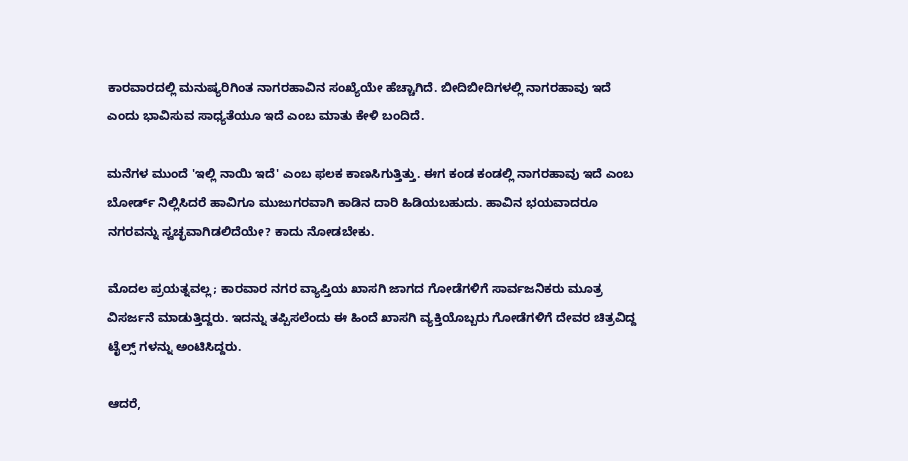ಕಾರವಾರದಲ್ಲಿ ಮನುಷ್ಯರಿಗಿಂತ ನಾಗರಹಾವಿನ ಸಂಖ್ಯೆಯೇ ಹೆಚ್ಚಾಗಿದೆ. ಬೀದಿಬೀದಿಗಳಲ್ಲಿ ನಾಗರಹಾವು ಇದೆ ಎಂದು ಭಾವಿಸುವ ಸಾಧ್ಯತೆಯೂ ಇದೆ ಎಂಬ ಮಾತು ಕೇಳಿ ಬಂದಿದೆ.

ಮನೆಗಳ ಮುಂದೆ 'ಇಲ್ಲಿ ನಾಯಿ ಇದೆ' ಎಂಬ ಫಲಕ ಕಾಣಸಿಗುತ್ತಿತ್ತು. ಈಗ ಕಂಡ ಕಂಡಲ್ಲಿ ನಾಗರಹಾವು ಇದೆ ಎಂಬ ಬೋರ್ಡ್ ನಿಲ್ಲಿಸಿದರೆ ಹಾವಿಗೂ ಮುಜುಗರವಾಗಿ ಕಾಡಿನ ದಾರಿ ಹಿಡಿಯಬಹುದು. ಹಾವಿನ ಭಯವಾದರೂ ನಗರವನ್ನು ಸ್ವಚ್ಛವಾಗಿಡಲಿದೆಯೇ? ಕಾದು ನೋಡಬೇಕು.

ಮೊದಲ ಪ್ರಯತ್ನವಲ್ಲ; ಕಾರವಾರ ನಗರ ವ್ಯಾಪ್ತಿಯ ಖಾಸಗಿ ಜಾಗದ ಗೋಡೆಗಳಿಗೆ ಸಾರ್ವಜನಿಕರು ಮೂತ್ರ ವಿಸರ್ಜನೆ ಮಾಡುತ್ತಿದ್ದರು. ಇದನ್ನು ತಪ್ಪಿಸಲೆಂದು ಈ ಹಿಂದೆ ಖಾಸಗಿ ವ್ಯಕ್ತಿಯೊಬ್ಬರು ಗೋಡೆಗಳಿಗೆ ದೇವರ ಚಿತ್ರವಿದ್ದ ಟೈಲ್ಸ್ ಗಳನ್ನು ಅಂಟಿಸಿದ್ದರು.

ಆದರೆ,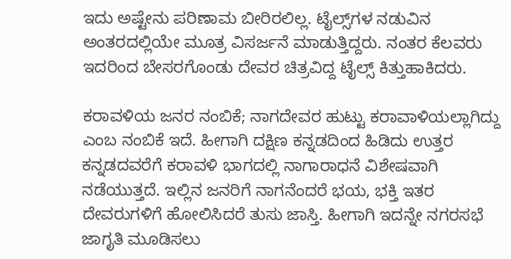ಇದು ಅಷ್ಟೇನು ಪರಿಣಾಮ ಬೀರಿರಲಿಲ್ಲ. ಟೈಲ್ಸ್‌ಗಳ ನಡುವಿನ ಅಂತರದಲ್ಲಿಯೇ ಮೂತ್ರ ವಿಸರ್ಜನೆ ಮಾಡುತ್ತಿದ್ದರು. ನಂತರ ಕೆಲವರು ಇದರಿಂದ ಬೇಸರಗೊಂಡು ದೇವರ ಚಿತ್ರವಿದ್ದ ಟೈಲ್ಸ್ ಕಿತ್ತುಹಾಕಿದರು.

ಕರಾವಳಿಯ ಜನರ ನಂಬಿಕೆ; ನಾಗದೇವರ ಹುಟ್ಟು ಕರಾವಾಳಿಯಲ್ಲಾಗಿದ್ದು ಎಂಬ ನಂಬಿಕೆ ಇದೆ. ಹೀಗಾಗಿ ದಕ್ಷಿಣ ಕನ್ನಡದಿಂದ ಹಿಡಿದು ಉತ್ತರ ಕನ್ನಡದವರೆಗೆ ಕರಾವಳಿ ಭಾಗದಲ್ಲಿ ನಾಗಾರಾಧನೆ ವಿಶೇಷವಾಗಿ ನಡೆಯುತ್ತದೆ. ಇಲ್ಲಿನ ಜನರಿಗೆ ನಾಗನೆಂದರೆ ಭಯ, ಭಕ್ತಿ ಇತರ ದೇವರುಗಳಿಗೆ ಹೋಲಿಸಿದರೆ ತುಸು ಜಾಸ್ತಿ. ಹೀಗಾಗಿ ಇದನ್ನೇ ನಗರಸಭೆ ಜಾಗೃತಿ ಮೂಡಿಸಲು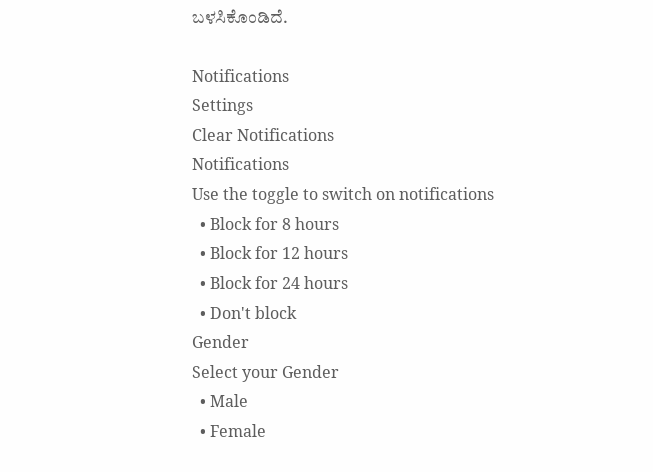ಬಳಸಿಕೊಂಡಿದೆ.

Notifications
Settings
Clear Notifications
Notifications
Use the toggle to switch on notifications
  • Block for 8 hours
  • Block for 12 hours
  • Block for 24 hours
  • Don't block
Gender
Select your Gender
  • Male
  • Female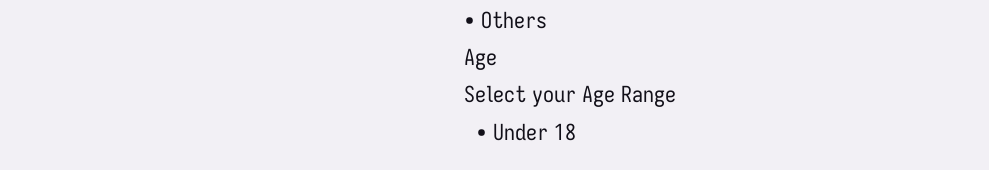• Others
Age
Select your Age Range
  • Under 18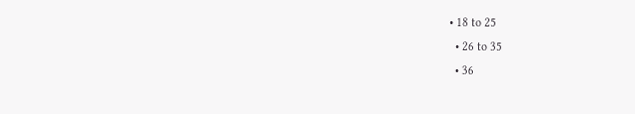• 18 to 25
  • 26 to 35
  • 36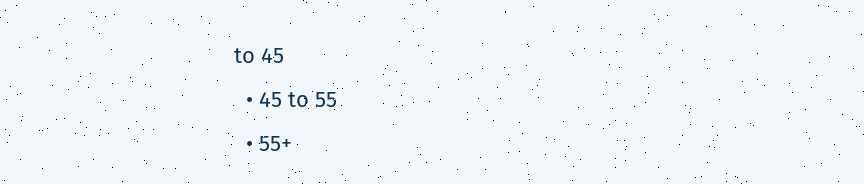to 45
  • 45 to 55
  • 55+